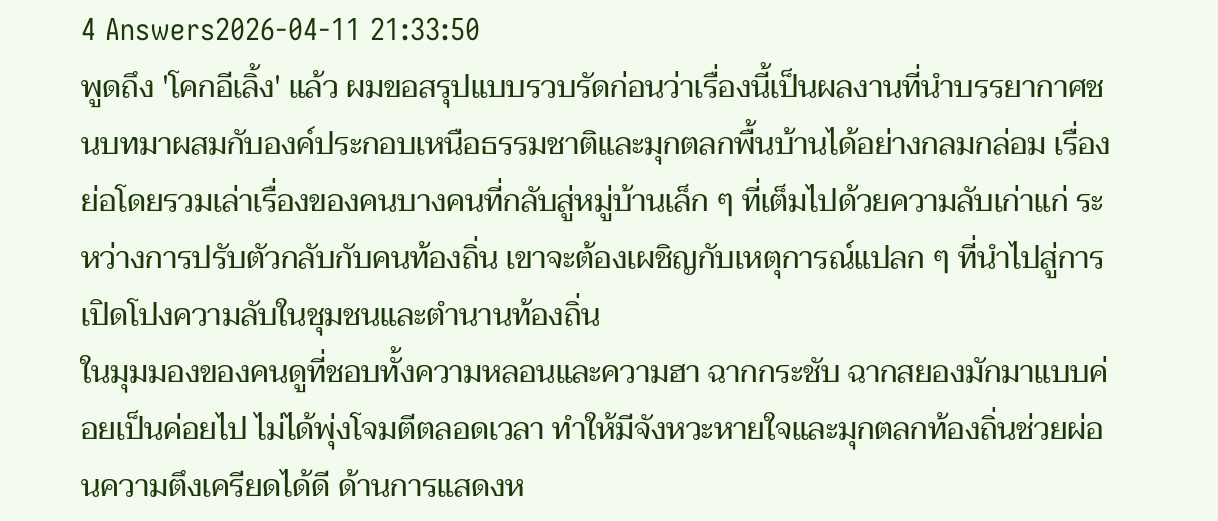4 Answers2026-04-11 21:33:50
พูดถึง 'โคกอีเลิ้ง' แล้ว ผมขอสรุปแบบรวบรัดก่อนว่าเรื่องนี้เป็นผลงานที่นำบรรยากาศชนบทมาผสมกับองค์ประกอบเหนือธรรมชาติและมุกตลกพื้นบ้านได้อย่างกลมกล่อม เรื่องย่อโดยรวมเล่าเรื่องของคนบางคนที่กลับสู่หมู่บ้านเล็ก ๆ ที่เต็มไปด้วยความลับเก่าแก่ ระหว่างการปรับตัวกลับกับคนท้องถิ่น เขาจะต้องเผชิญกับเหตุการณ์แปลก ๆ ที่นำไปสู่การเปิดโปงความลับในชุมชนและตำนานท้องถิ่น
ในมุมมองของคนดูที่ชอบทั้งความหลอนและความฮา ฉากกระชับ ฉากสยองมักมาแบบค่อยเป็นค่อยไป ไม่ได้พุ่งโจมตีตลอดเวลา ทำให้มีจังหวะหายใจและมุกตลกท้องถิ่นช่วยผ่อนความตึงเครียดได้ดี ด้านการแสดงห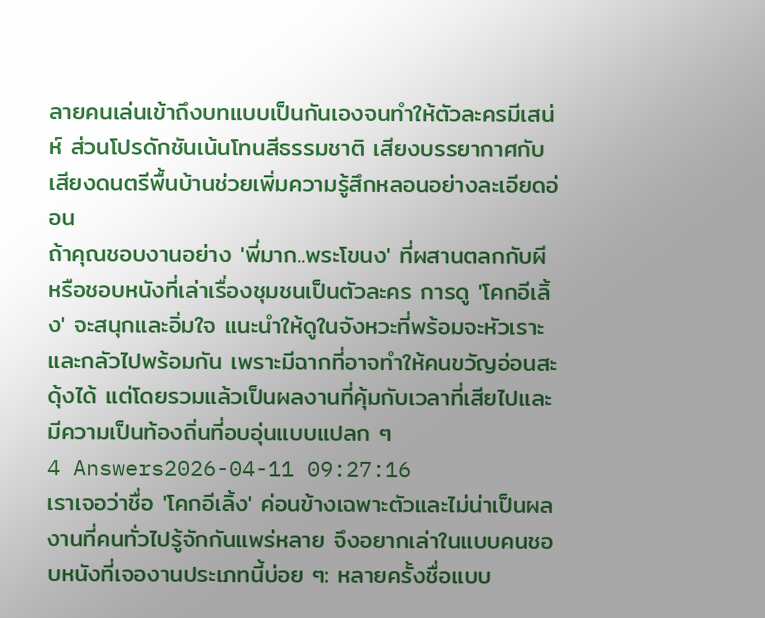ลายคนเล่นเข้าถึงบทแบบเป็นกันเองจนทำให้ตัวละครมีเสน่ห์ ส่วนโปรดักชันเน้นโทนสีธรรมชาติ เสียงบรรยากาศกับเสียงดนตรีพื้นบ้านช่วยเพิ่มความรู้สึกหลอนอย่างละเอียดอ่อน
ถ้าคุณชอบงานอย่าง 'พี่มาก..พระโขนง' ที่ผสานตลกกับผี หรือชอบหนังที่เล่าเรื่องชุมชนเป็นตัวละคร การดู 'โคกอีเลิ้ง' จะสนุกและอิ่มใจ แนะนำให้ดูในจังหวะที่พร้อมจะหัวเราะและกลัวไปพร้อมกัน เพราะมีฉากที่อาจทำให้คนขวัญอ่อนสะดุ้งได้ แต่โดยรวมแล้วเป็นผลงานที่คุ้มกับเวลาที่เสียไปและมีความเป็นท้องถิ่นที่อบอุ่นแบบแปลก ๆ
4 Answers2026-04-11 09:27:16
เราเจอว่าชื่อ 'โคกอีเลิ้ง' ค่อนข้างเฉพาะตัวและไม่น่าเป็นผลงานที่คนทั่วไปรู้จักกันแพร่หลาย จึงอยากเล่าในแบบคนชอบหนังที่เจองานประเภทนี้บ่อย ๆ: หลายครั้งชื่อแบบ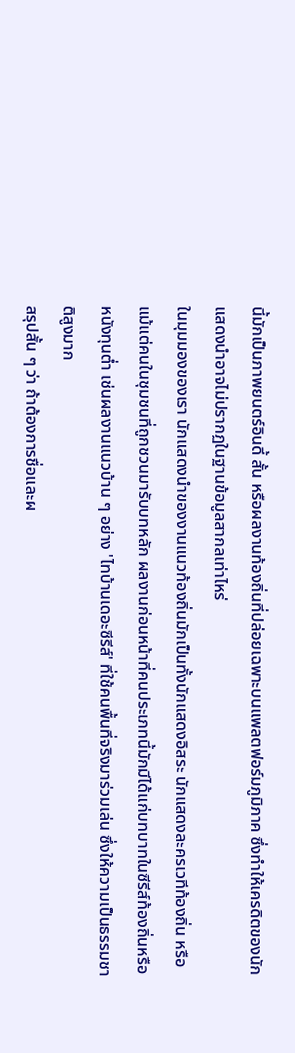นี้มักเป็นภาพยนตร์อินดี้ สั้น หรือผลงานท้องถิ่นที่ปล่อยเฉพาะบนแพลตฟอร์มภูมิภาค ซึ่งทำให้เครดิตของนักแสดงนำอาจไม่ปรากฏในฐานข้อมูลสากลเท่าไหร่
ในมุมมองของเรา นักแสดงนำของงานแนวท้องถิ่นมักเป็นทั้งนักแสดงอิสระ นักแสดงละครเวทีท้องถิ่น หรือแม้แต่คนในชุมชนที่ถูกชวนมารับบทหลัก ผลงานก่อนหน้าที่คนประเภทนี้มักมีได้แก่บทบาทในซีรีส์ท้องถิ่นหรือหนังทุนต่ำ เช่นผลงานแนวบ้าน ๆ อย่าง 'ไทบ้านเดอะซีรีส์' ที่ใช้คนพื้นที่จริงมาร่วมเล่น ซึ่งให้ความเป็นธรรมชาติสูงมาก
สรุปสั้น ๆ ว่า ถ้าต้องการชื่อและผ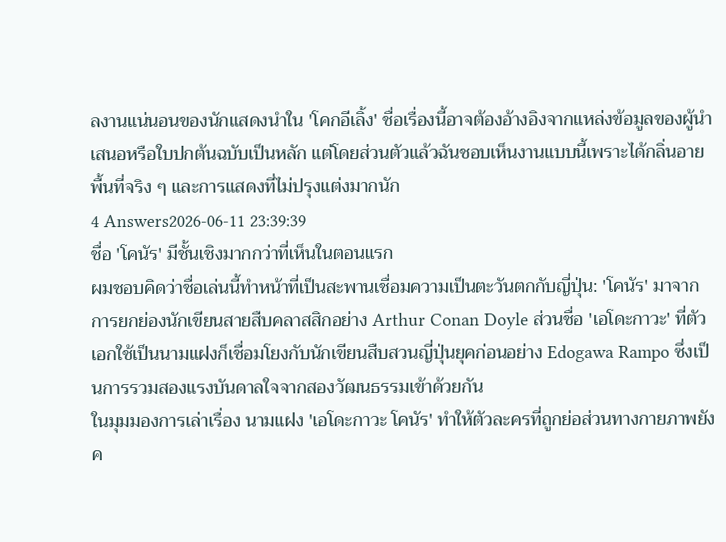ลงานแน่นอนของนักแสดงนำใน 'โคกอีเลิ้ง' ชื่อเรื่องนี้อาจต้องอ้างอิงจากแหล่งข้อมูลของผู้นำเสนอหรือใบปกต้นฉบับเป็นหลัก แต่โดยส่วนตัวแล้วฉันชอบเห็นงานแบบนี้เพราะได้กลิ่นอายพื้นที่จริง ๆ และการแสดงที่ไม่ปรุงแต่งมากนัก
4 Answers2026-06-11 23:39:39
ชื่อ 'โคนัร' มีชั้นเชิงมากกว่าที่เห็นในตอนแรก
ผมชอบคิดว่าชื่อเล่นนี้ทำหน้าที่เป็นสะพานเชื่อมความเป็นตะวันตกกับญี่ปุ่น: 'โคนัร' มาจากการยกย่องนักเขียนสายสืบคลาสสิกอย่าง Arthur Conan Doyle ส่วนชื่อ 'เอโดะกาวะ' ที่ตัวเอกใช้เป็นนามแฝงก็เชื่อมโยงกับนักเขียนสืบสวนญี่ปุ่นยุคก่อนอย่าง Edogawa Rampo ซึ่งเป็นการรวมสองแรงบันดาลใจจากสองวัฒนธรรมเข้าด้วยกัน
ในมุมมองการเล่าเรื่อง นามแฝง 'เอโดะกาวะ โคนัร' ทำให้ตัวละครที่ถูกย่อส่วนทางกายภาพยังค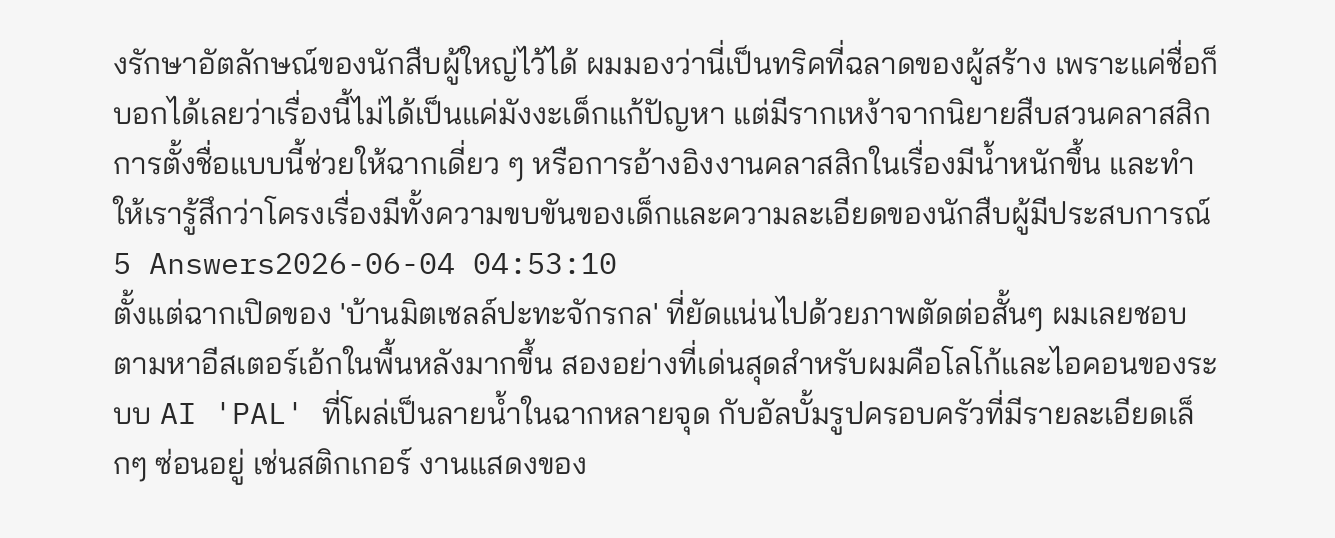งรักษาอัตลักษณ์ของนักสืบผู้ใหญ่ไว้ได้ ผมมองว่านี่เป็นทริคที่ฉลาดของผู้สร้าง เพราะแค่ชื่อก็บอกได้เลยว่าเรื่องนี้ไม่ได้เป็นแค่มังงะเด็กแก้ปัญหา แต่มีรากเหง้าจากนิยายสืบสวนคลาสสิก การตั้งชื่อแบบนี้ช่วยให้ฉากเดี่ยว ๆ หรือการอ้างอิงงานคลาสสิกในเรื่องมีน้ำหนักขึ้น และทำให้เรารู้สึกว่าโครงเรื่องมีทั้งความขบขันของเด็กและความละเอียดของนักสืบผู้มีประสบการณ์
5 Answers2026-06-04 04:53:10
ตั้งแต่ฉากเปิดของ 'บ้านมิตเชลล์ปะทะจักรกล' ที่ยัดแน่นไปด้วยภาพตัดต่อสั้นๆ ผมเลยชอบตามหาอีสเตอร์เอ้กในพื้นหลังมากขึ้น สองอย่างที่เด่นสุดสำหรับผมคือโลโก้และไอคอนของระบบ AI 'PAL' ที่โผล่เป็นลายน้ำในฉากหลายจุด กับอัลบั้มรูปครอบครัวที่มีรายละเอียดเล็กๆ ซ่อนอยู่ เช่นสติกเกอร์ งานแสดงของ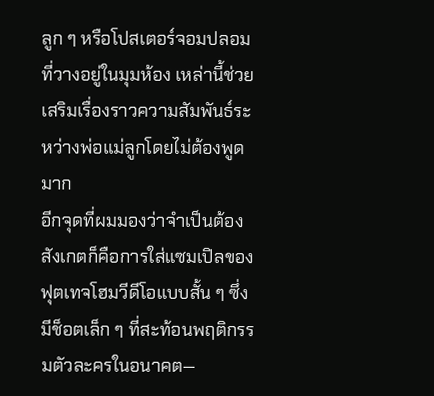ลูก ๆ หรือโปสเตอร์จอมปลอมที่วางอยู่ในมุมห้อง เหล่านี้ช่วยเสริมเรื่องราวความสัมพันธ์ระหว่างพ่อแม่ลูกโดยไม่ต้องพูดมาก
อีกจุดที่ผมมองว่าจำเป็นต้องสังเกตก็คือการใส่แซมเปิลของฟุตเทจโฮมวีดีโอแบบสั้น ๆ ซึ่งมีช็อตเล็ก ๆ ที่สะท้อนพฤติกรรมตัวละครในอนาคต—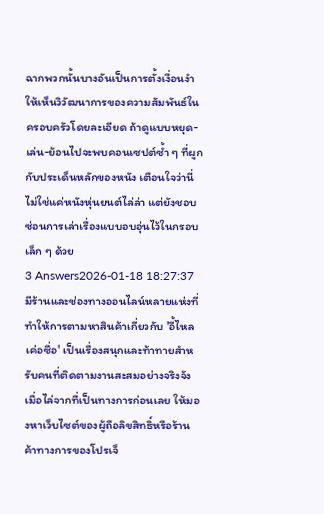ฉากพวกนั้นบางอันเป็นการตั้งเงื่อนงำให้เห็นวิวัฒนาการของความสัมพันธ์ในครอบครัวโดยละเอียด ถ้าดูแบบหยุด-เล่น-ย้อนไปจะพบคอนเซปต์ซ้ำ ๆ ที่ผูกกับประเด็นหลักของหนัง เตือนใจว่านี่ไม่ใช่แค่หนังหุ่นยนต์ไล่ล่า แต่ยังชอบซ่อนการเล่าเรื่องแบบอบอุ่นไว้ในกรอบเล็ก ๆ ด้วย
3 Answers2026-01-18 18:27:37
มีร้านและช่องทางออนไลน์หลายแห่งที่ทำให้การตามหาสินค้าเกี่ยวกับ 'อี้ไหลเค่อซื่อ' เป็นเรื่องสนุกและท้าทายสำหรับคนที่ติดตามงานสะสมอย่างจริงจัง
เมื่อไล่จากที่เป็นทางการก่อนเลย ให้มองหาเว็บไซต์ของผู้ถือลิขสิทธิ์หรือร้านค้าทางการของโปรเจ็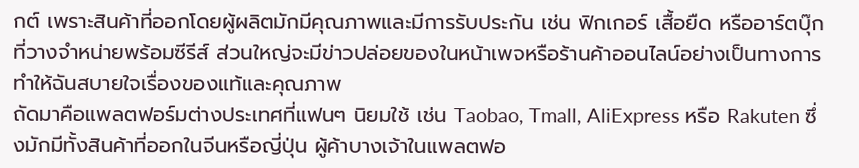กต์ เพราะสินค้าที่ออกโดยผู้ผลิตมักมีคุณภาพและมีการรับประกัน เช่น ฟิกเกอร์ เสื้อยืด หรืออาร์ตบุ๊กที่วางจำหน่ายพร้อมซีรีส์ ส่วนใหญ่จะมีข่าวปล่อยของในหน้าเพจหรือร้านค้าออนไลน์อย่างเป็นทางการ ทำให้ฉันสบายใจเรื่องของแท้และคุณภาพ
ถัดมาคือแพลตฟอร์มต่างประเทศที่แฟนๆ นิยมใช้ เช่น Taobao, Tmall, AliExpress หรือ Rakuten ซึ่งมักมีทั้งสินค้าที่ออกในจีนหรือญี่ปุ่น ผู้ค้าบางเจ้าในแพลตฟอ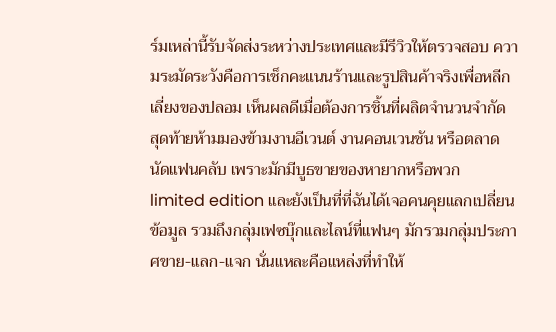ร์มเหล่านี้รับจัดส่งระหว่างประเทศและมีรีวิวให้ตรวจสอบ ความระมัดระวังคือการเช็กคะแนนร้านและรูปสินค้าจริงเพื่อหลีกเลี่ยงของปลอม เห็นผลดีเมื่อต้องการชิ้นที่ผลิตจำนวนจำกัด
สุดท้ายห้ามมองข้ามงานอีเวนต์ งานคอนเวนชัน หรือตลาดนัดแฟนคลับ เพราะมักมีบูธขายของหายากหรือพวก limited edition และยังเป็นที่ที่ฉันได้เจอคนคุยแลกเปลี่ยนข้อมูล รวมถึงกลุ่มเฟซบุ๊กและไลน์ที่แฟนๆ มักรวมกลุ่มประกาศขาย-แลก-แจก นั่นแหละคือแหล่งที่ทำให้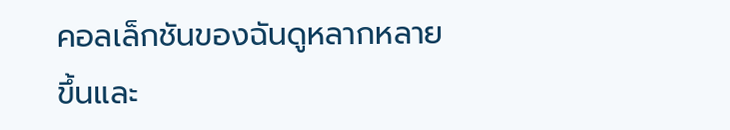คอลเล็กชันของฉันดูหลากหลายขึ้นและ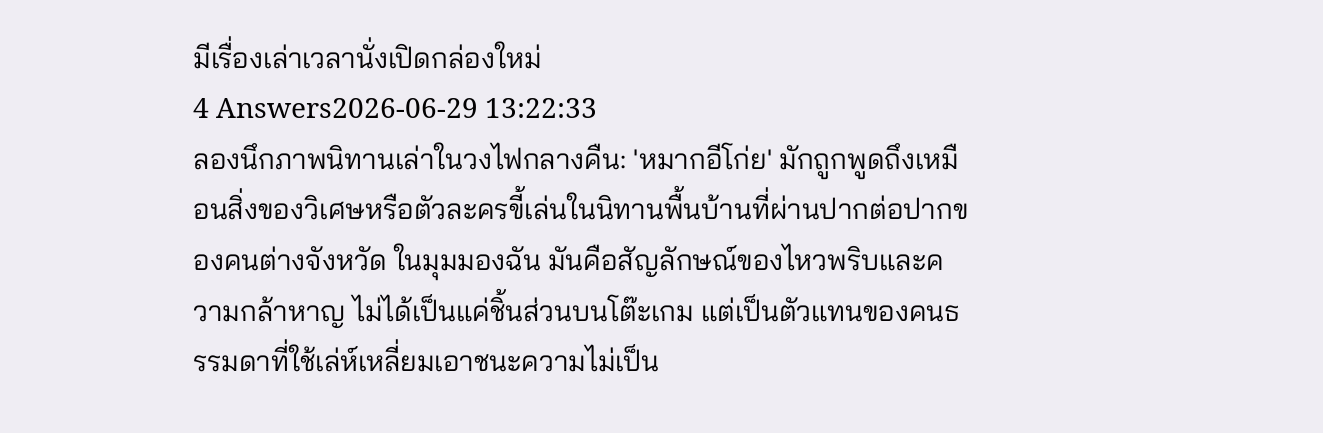มีเรื่องเล่าเวลานั่งเปิดกล่องใหม่
4 Answers2026-06-29 13:22:33
ลองนึกภาพนิทานเล่าในวงไฟกลางคืน: 'หมากอีโก่ย' มักถูกพูดถึงเหมือนสิ่งของวิเศษหรือตัวละครขี้เล่นในนิทานพื้นบ้านที่ผ่านปากต่อปากของคนต่างจังหวัด ในมุมมองฉัน มันคือสัญลักษณ์ของไหวพริบและความกล้าหาญ ไม่ได้เป็นแค่ชิ้นส่วนบนโต๊ะเกม แต่เป็นตัวแทนของคนธรรมดาที่ใช้เล่ห์เหลี่ยมเอาชนะความไม่เป็น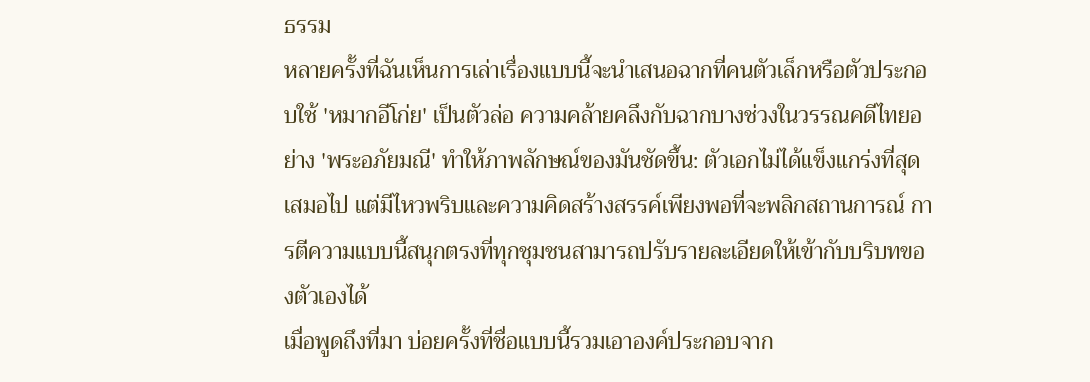ธรรม
หลายครั้งที่ฉันเห็นการเล่าเรื่องแบบนี้จะนำเสนอฉากที่คนตัวเล็กหรือตัวประกอบใช้ 'หมากอีโก่ย' เป็นตัวล่อ ความคล้ายคลึงกับฉากบางช่วงในวรรณคดีไทยอย่าง 'พระอภัยมณี' ทำให้ภาพลักษณ์ของมันชัดขึ้น: ตัวเอกไม่ได้แข็งแกร่งที่สุดเสมอไป แต่มีไหวพริบและความคิดสร้างสรรค์เพียงพอที่จะพลิกสถานการณ์ การตีความแบบนี้สนุกตรงที่ทุกชุมชนสามารถปรับรายละเอียดให้เข้ากับบริบทของตัวเองได้
เมื่อพูดถึงที่มา บ่อยครั้งที่ชื่อแบบนี้รวมเอาองค์ประกอบจาก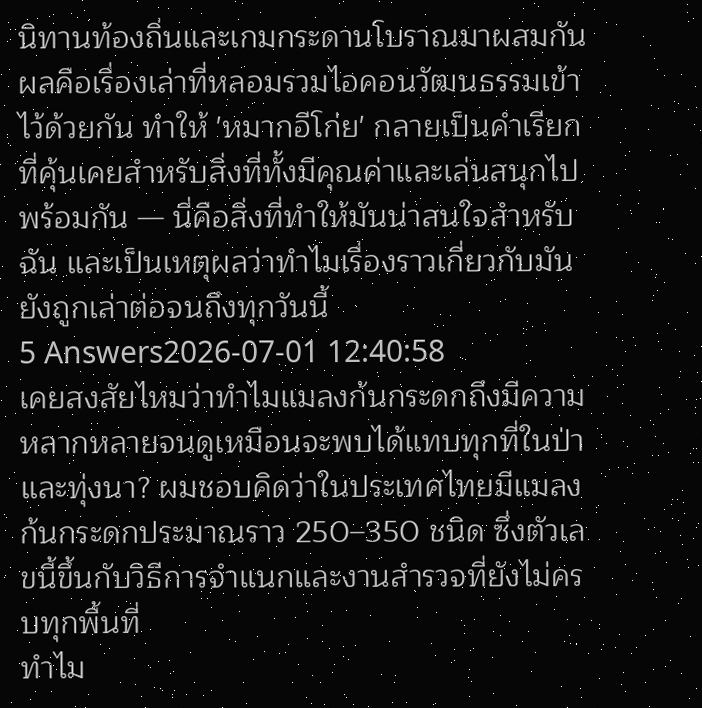นิทานท้องถิ่นและเกมกระดานโบราณมาผสมกัน ผลคือเรื่องเล่าที่หลอมรวมไอคอนวัฒนธรรมเข้าไว้ด้วยกัน ทำให้ 'หมากอีโก่ย' กลายเป็นคำเรียกที่คุ้นเคยสำหรับสิ่งที่ทั้งมีคุณค่าและเล่นสนุกไปพร้อมกัน — นี่คือสิ่งที่ทำให้มันน่าสนใจสำหรับฉัน และเป็นเหตุผลว่าทำไมเรื่องราวเกี่ยวกับมันยังถูกเล่าต่อจนถึงทุกวันนี้
5 Answers2026-07-01 12:40:58
เคยสงสัยไหมว่าทำไมแมลงก้นกระดกถึงมีความหลากหลายจนดูเหมือนจะพบได้แทบทุกที่ในป่าและทุ่งนา? ผมชอบคิดว่าในประเทศไทยมีแมลงก้นกระดกประมาณราว 250–350 ชนิด ซึ่งตัวเลขนี้ขึ้นกับวิธีการจำแนกและงานสำรวจที่ยังไม่ครบทุกพื้นที่
ทำไม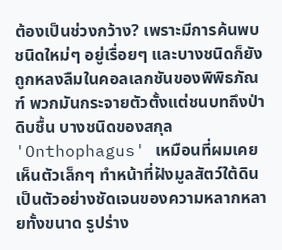ต้องเป็นช่วงกว้าง? เพราะมีการค้นพบชนิดใหม่ๆ อยู่เรื่อยๆ และบางชนิดก็ยังถูกหลงลืมในคอลเลกชันของพิพิธภัณฑ์ พวกมันกระจายตัวตั้งแต่ชนบทถึงป่าดิบชื้น บางชนิดของสกุล 'Onthophagus' เหมือนที่ผมเคยเห็นตัวเล็กๆ ทำหน้าที่ฝังมูลสัตว์ใต้ดิน เป็นตัวอย่างชัดเจนของความหลากหลายทั้งขนาด รูปร่าง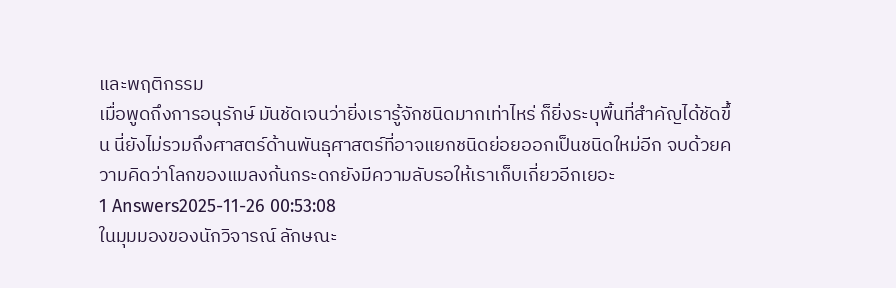และพฤติกรรม
เมื่อพูดถึงการอนุรักษ์ มันชัดเจนว่ายิ่งเรารู้จักชนิดมากเท่าไหร่ ก็ยิ่งระบุพื้นที่สำคัญได้ชัดขึ้น นี่ยังไม่รวมถึงศาสตร์ด้านพันธุศาสตร์ที่อาจแยกชนิดย่อยออกเป็นชนิดใหม่อีก จบด้วยความคิดว่าโลกของแมลงก้นกระดกยังมีความลับรอให้เราเก็บเกี่ยวอีกเยอะ
1 Answers2025-11-26 00:53:08
ในมุมมองของนักวิจารณ์ ลักษณะ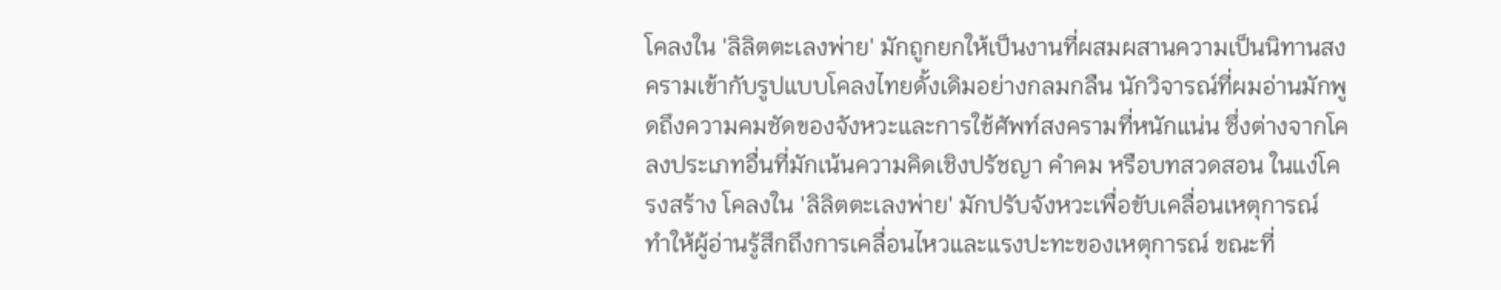โคลงใน 'ลิลิตตะเลงพ่าย' มักถูกยกให้เป็นงานที่ผสมผสานความเป็นนิทานสงครามเข้ากับรูปแบบโคลงไทยดั้งเดิมอย่างกลมกลืน นักวิจารณ์ที่ผมอ่านมักพูดถึงความคมชัดของจังหวะและการใช้ศัพท์สงครามที่หนักแน่น ซึ่งต่างจากโคลงประเภทอื่นที่มักเน้นความคิดเชิงปรัชญา คำคม หรือบทสวดสอน ในแง่โครงสร้าง โคลงใน 'ลิลิตตะเลงพ่าย' มักปรับจังหวะเพื่อขับเคลื่อนเหตุการณ์ ทำให้ผู้อ่านรู้สึกถึงการเคลื่อนไหวและแรงปะทะของเหตุการณ์ ขณะที่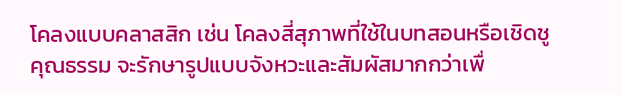โคลงแบบคลาสสิก เช่น โคลงสี่สุภาพที่ใช้ในบทสอนหรือเชิดชูคุณธรรม จะรักษารูปแบบจังหวะและสัมผัสมากกว่าเพื่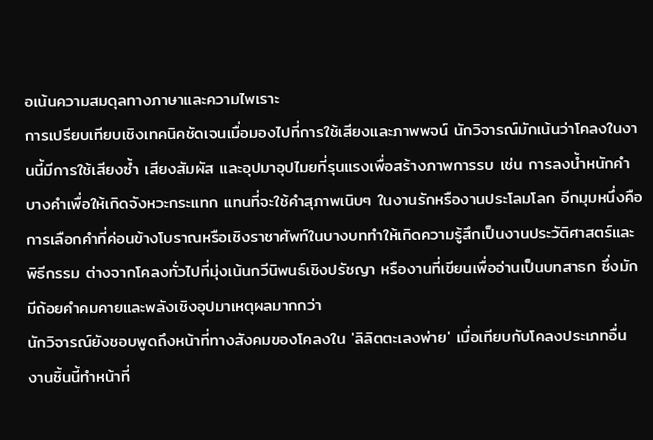อเน้นความสมดุลทางภาษาและความไพเราะ
การเปรียบเทียบเชิงเทคนิคชัดเจนเมื่อมองไปที่การใช้เสียงและภาพพจน์ นักวิจารณ์มักเน้นว่าโคลงในงานนี้มีการใช้เสียงซ้ำ เสียงสัมผัส และอุปมาอุปไมยที่รุนแรงเพื่อสร้างภาพการรบ เช่น การลงน้ำหนักคำบางคำเพื่อให้เกิดจังหวะกระแทก แทนที่จะใช้คำสุภาพเนิบๆ ในงานรักหรืองานประโลมโลก อีกมุมหนึ่งคือการเลือกคำที่ค่อนข้างโบราณหรือเชิงราชาศัพท์ในบางบททำให้เกิดความรู้สึกเป็นงานประวัติศาสตร์และพิธีกรรม ต่างจากโคลงทั่วไปที่มุ่งเน้นกวีนิพนธ์เชิงปรัชญา หรืองานที่เขียนเพื่ออ่านเป็นบทสาธก ซึ่งมักมีถ้อยคำคมคายและพลังเชิงอุปมาเหตุผลมากกว่า
นักวิจารณ์ยังชอบพูดถึงหน้าที่ทางสังคมของโคลงใน 'ลิลิตตะเลงพ่าย' เมื่อเทียบกับโคลงประเภทอื่น งานชิ้นนี้ทำหน้าที่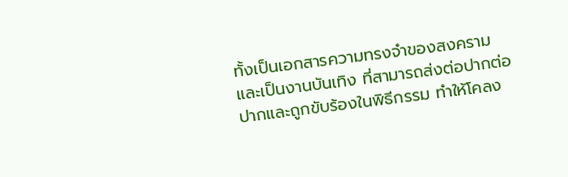ทั้งเป็นเอกสารความทรงจำของสงครามและเป็นงานบันเทิง ที่สามารถส่งต่อปากต่อปากและถูกขับร้องในพิธีกรรม ทำให้โคลง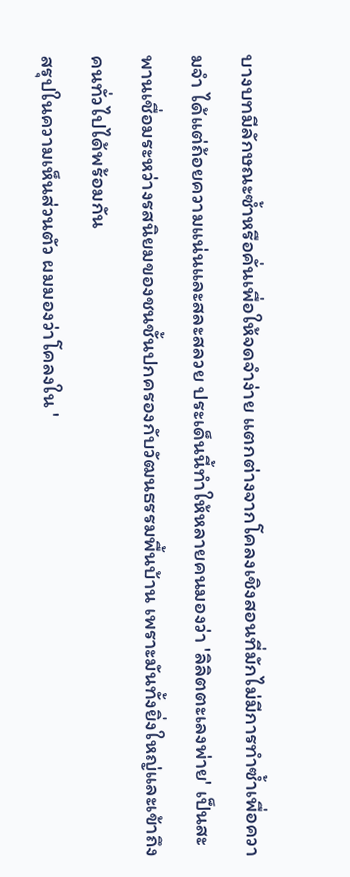บางบทมีลักษณะซ้ำหรือคั่นเพื่อให้จดจำง่าย แตกต่างจากโคลงเชิงสอนที่มักไม่มีการทำซ้ำเพื่อความจำ ได้แต่ถ้อยความแน่นและสละสลวย ประเด็นนี้ทำให้หลายคนมองว่า 'ลิลิตตะเลงพ่าย' เป็นสะพานเชื่อมระหว่างรสนิยมของชนชั้นปกครองกับวัฒนธรรมพื้นบ้าน เพราะมันทั้งยิ่งใหญ่และเข้าถึงคนทั่วไปได้พร้อมกัน
สรุปในความเห็นส่วนตัว ผมมองว่าโคลงใน '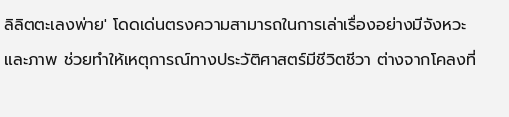ลิลิตตะเลงพ่าย' โดดเด่นตรงความสามารถในการเล่าเรื่องอย่างมีจังหวะและภาพ ช่วยทำให้เหตุการณ์ทางประวัติศาสตร์มีชีวิตชีวา ต่างจากโคลงที่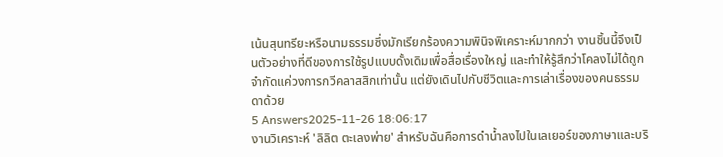เน้นสุนทรียะหรือนามธรรมซึ่งมักเรียกร้องความพินิจพิเคราะห์มากกว่า งานชิ้นนี้จึงเป็นตัวอย่างที่ดีของการใช้รูปแบบดั้งเดิมเพื่อสื่อเรื่องใหญ่ และทำให้รู้สึกว่าโคลงไม่ได้ถูกจำกัดแค่วงการกวีคลาสสิกเท่านั้น แต่ยังเดินไปกับชีวิตและการเล่าเรื่องของคนธรรมดาด้วย
5 Answers2025-11-26 18:06:17
งานวิเคราะห์ 'ลิลิต ตะเลงพ่าย' สำหรับฉันคือการดำน้ำลงไปในเลเยอร์ของภาษาและบริ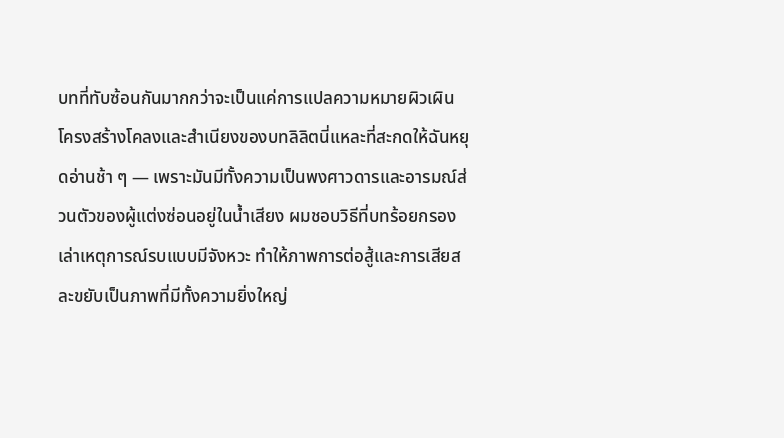บทที่ทับซ้อนกันมากกว่าจะเป็นแค่การแปลความหมายผิวเผิน
โครงสร้างโคลงและสำเนียงของบทลิลิตนี่แหละที่สะกดให้ฉันหยุดอ่านช้า ๆ — เพราะมันมีทั้งความเป็นพงศาวดารและอารมณ์ส่วนตัวของผู้แต่งซ่อนอยู่ในน้ำเสียง ผมชอบวิธีที่บทร้อยกรองเล่าเหตุการณ์รบแบบมีจังหวะ ทำให้ภาพการต่อสู้และการเสียสละขยับเป็นภาพที่มีทั้งความยิ่งใหญ่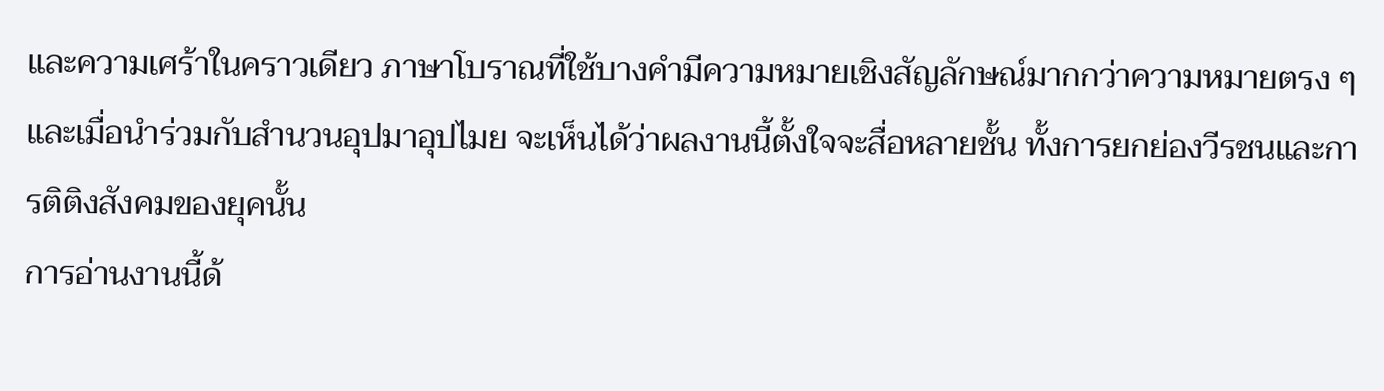และความเศร้าในคราวเดียว ภาษาโบราณที่ใช้บางคำมีความหมายเชิงสัญลักษณ์มากกว่าความหมายตรง ๆ และเมื่อนำร่วมกับสำนวนอุปมาอุปไมย จะเห็นได้ว่าผลงานนี้ตั้งใจจะสื่อหลายชั้น ทั้งการยกย่องวีรชนและการติติงสังคมของยุคนั้น
การอ่านงานนี้ด้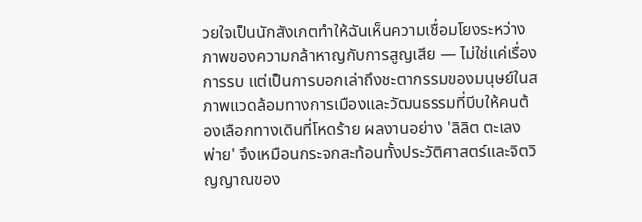วยใจเป็นนักสังเกตทำให้ฉันเห็นความเชื่อมโยงระหว่างภาพของความกล้าหาญกับการสูญเสีย — ไม่ใช่แค่เรื่องการรบ แต่เป็นการบอกเล่าถึงชะตากรรมของมนุษย์ในสภาพแวดล้อมทางการเมืองและวัฒนธรรมที่บีบให้คนต้องเลือกทางเดินที่โหดร้าย ผลงานอย่าง 'ลิลิต ตะเลงพ่าย' จึงเหมือนกระจกสะท้อนทั้งประวัติศาสตร์และจิตวิญญาณของ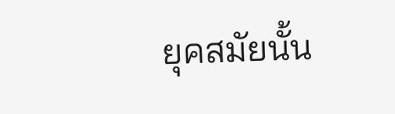ยุคสมัยนั้น